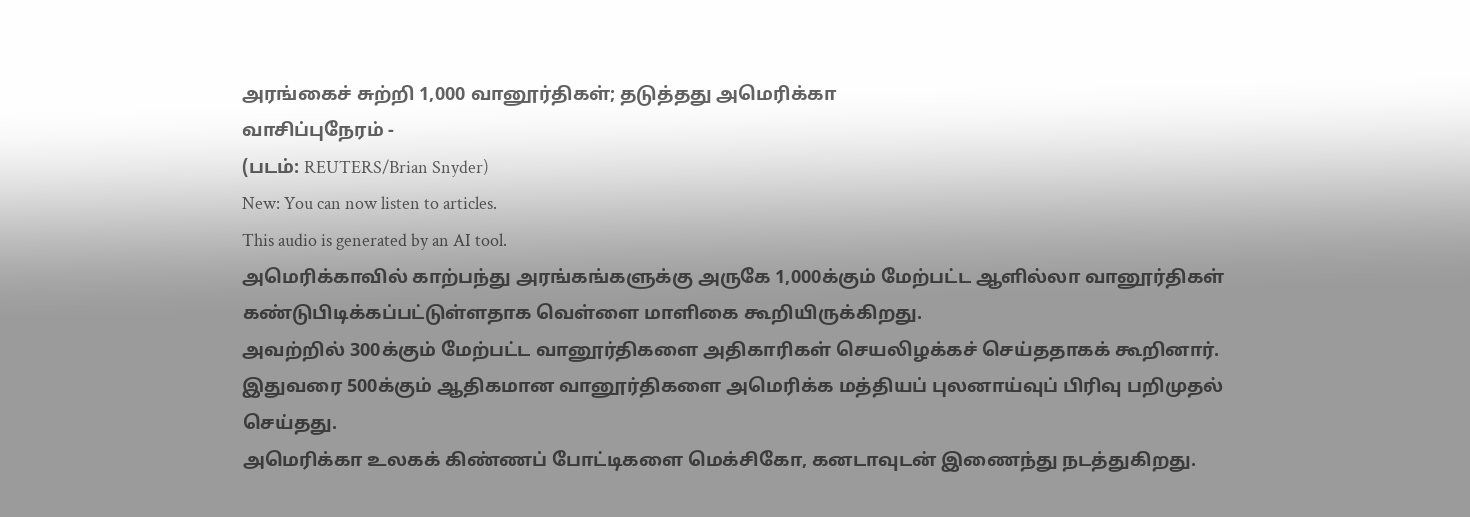அரங்கைச் சுற்றி 1,000 வானூர்திகள்; தடுத்தது அமெரிக்கா
வாசிப்புநேரம் -
(படம்: REUTERS/Brian Snyder)
New: You can now listen to articles.
This audio is generated by an AI tool.
அமெரிக்காவில் காற்பந்து அரங்கங்களுக்கு அருகே 1,000க்கும் மேற்பட்ட ஆளில்லா வானூர்திகள் கண்டுபிடிக்கப்பட்டுள்ளதாக வெள்ளை மாளிகை கூறியிருக்கிறது.
அவற்றில் 300க்கும் மேற்பட்ட வானூர்திகளை அதிகாரிகள் செயலிழக்கச் செய்ததாகக் கூறினார்.
இதுவரை 500க்கும் ஆதிகமான வானூர்திகளை அமெரிக்க மத்தியப் புலனாய்வுப் பிரிவு பறிமுதல் செய்தது.
அமெரிக்கா உலகக் கிண்ணப் போட்டிகளை மெக்சிகோ, கனடாவுடன் இணைந்து நடத்துகிறது.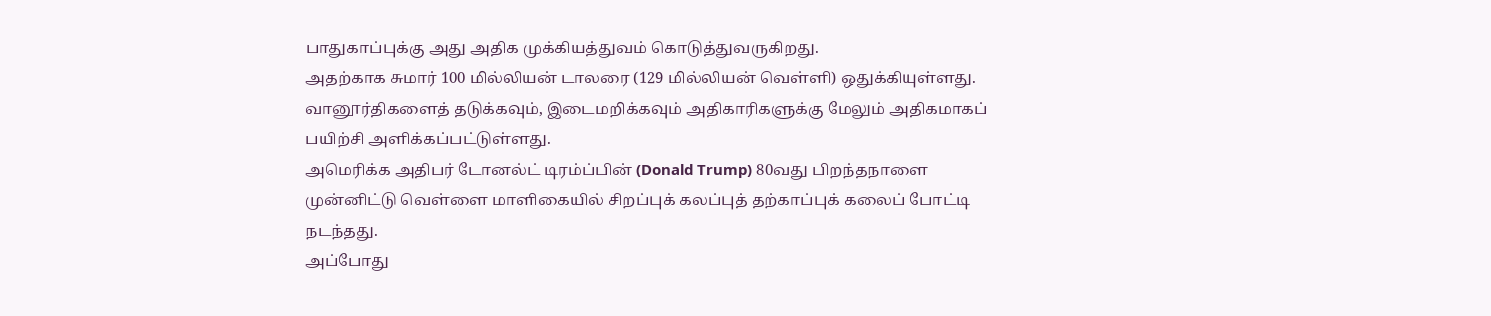பாதுகாப்புக்கு அது அதிக முக்கியத்துவம் கொடுத்துவருகிறது.
அதற்காக சுமார் 100 மில்லியன் டாலரை (129 மில்லியன் வெள்ளி) ஒதுக்கியுள்ளது.
வானூர்திகளைத் தடுக்கவும், இடைமறிக்கவும் அதிகாரிகளுக்கு மேலும் அதிகமாகப் பயிற்சி அளிக்கப்பட்டுள்ளது.
அமெரிக்க அதிபர் டோனல்ட் டிரம்ப்பின் (Donald Trump) 80வது பிறந்தநாளை முன்னிட்டு வெள்ளை மாளிகையில் சிறப்புக் கலப்புத் தற்காப்புக் கலைப் போட்டி நடந்தது.
அப்போது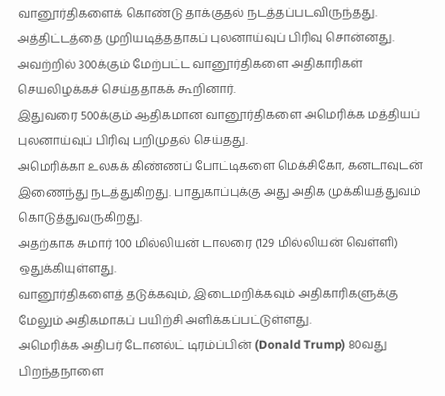வானூர்திகளைக் கொண்டு தாக்குதல் நடத்தப்படவிருந்தது.
அத்திட்டத்தை முறியடித்ததாகப் புலனாய்வுப் பிரிவு சொன்னது.
அவற்றில் 300க்கும் மேற்பட்ட வானூர்திகளை அதிகாரிகள் செயலிழக்கச் செய்ததாகக் கூறினார்.
இதுவரை 500க்கும் ஆதிகமான வானூர்திகளை அமெரிக்க மத்தியப் புலனாய்வுப் பிரிவு பறிமுதல் செய்தது.
அமெரிக்கா உலகக் கிண்ணப் போட்டிகளை மெக்சிகோ, கனடாவுடன் இணைந்து நடத்துகிறது. பாதுகாப்புக்கு அது அதிக முக்கியத்துவம் கொடுத்துவருகிறது.
அதற்காக சுமார் 100 மில்லியன் டாலரை (129 மில்லியன் வெள்ளி) ஒதுக்கியுள்ளது.
வானூர்திகளைத் தடுக்கவும், இடைமறிக்கவும் அதிகாரிகளுக்கு மேலும் அதிகமாகப் பயிற்சி அளிக்கப்பட்டுள்ளது.
அமெரிக்க அதிபர் டோனல்ட் டிரம்ப்பின் (Donald Trump) 80வது பிறந்தநாளை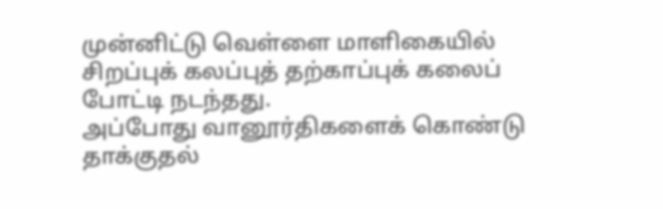முன்னிட்டு வெள்ளை மாளிகையில் சிறப்புக் கலப்புத் தற்காப்புக் கலைப் போட்டி நடந்தது.
அப்போது வானூர்திகளைக் கொண்டு தாக்குதல்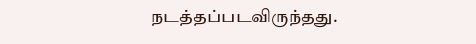நடத்தப்படவிருந்தது.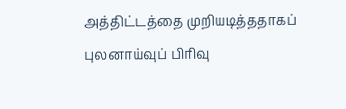அத்திட்டத்தை முறியடித்ததாகப் புலனாய்வுப் பிரிவு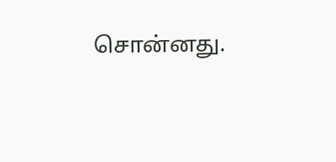சொன்னது.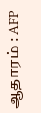ஆதாரம் : AFP